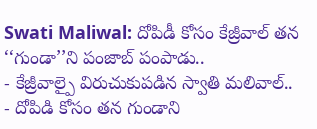Swati Maliwal: దోపిడీ కోసం కేజ్రీవాల్ తన ‘‘గుండా’’ని పంజాబ్ పంపాడు..
- కేజ్రీవాల్పై విరుచుకుపడిన స్వాతి మలివాల్..
- దోపిడి కోసం తన గుండాని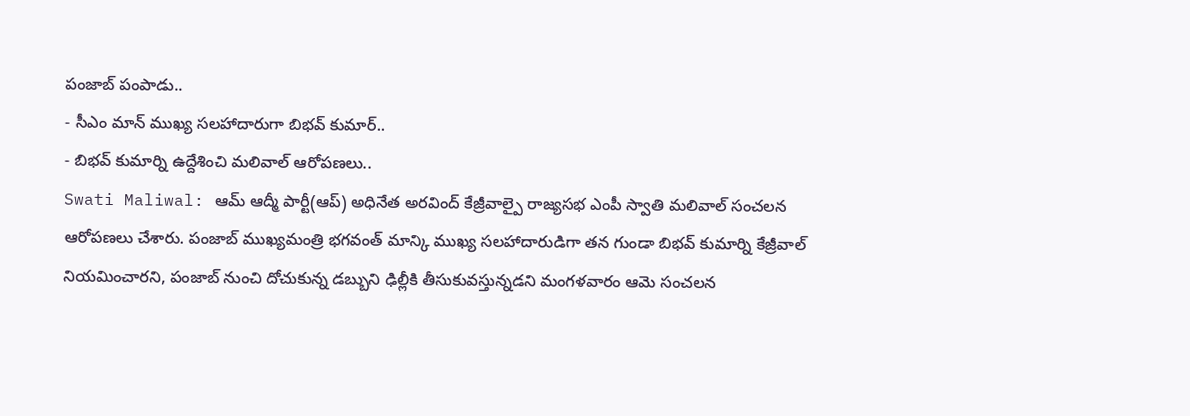పంజాబ్ పంపాడు..
- సీఎం మాన్ ముఖ్య సలహాదారుగా బిభవ్ కుమార్..
- బిభవ్ కుమార్ని ఉద్దేశించి మలివాల్ ఆరోపణలు..
Swati Maliwal: ఆమ్ ఆద్మీ పార్టీ(ఆప్) అధినేత అరవింద్ కేజ్రీవాల్పై రాజ్యసభ ఎంపీ స్వాతి మలివాల్ సంచలన ఆరోపణలు చేశారు. పంజాబ్ ముఖ్యమంత్రి భగవంత్ మాన్కి ముఖ్య సలహాదారుడిగా తన గుండా బిభవ్ కుమార్ని కేజ్రీవాల్ నియమించారని, పంజాబ్ నుంచి దోచుకున్న డబ్బుని ఢిల్లీకి తీసుకువస్తున్నడని మంగళవారం ఆమె సంచలన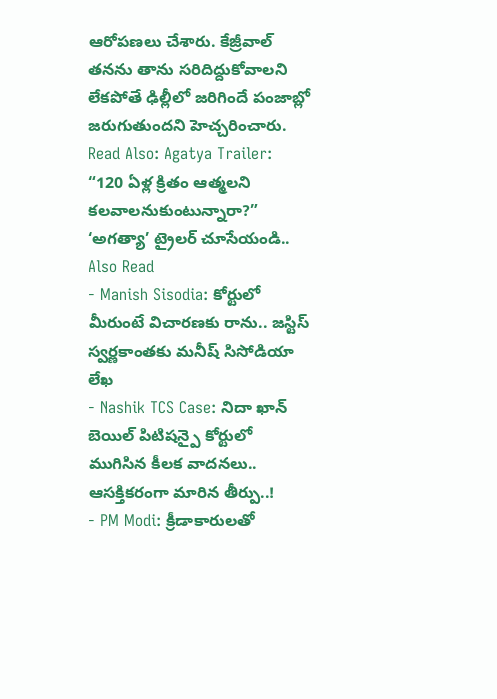ఆరోపణలు చేశారు. కేజ్రీవాల్ తనను తాను సరిదిద్దుకోవాలని లేకపోతే ఢిల్లీలో జరిగిందే పంజాబ్లో జరుగుతుందని హెచ్చరించారు.
Read Also: Agatya Trailer: “120 ఏళ్ల క్రితం ఆత్మలని కలవాలనుకుంటున్నారా?” ‘అగత్యా’ ట్రైలర్ చూసేయండి..
Also Read
- Manish Sisodia: కోర్టులో మీరుంటే విచారణకు రాను.. జస్టిస్ స్వర్ణకాంతకు మనీష్ సిసోడియా లేఖ
- Nashik TCS Case: నిదా ఖాన్ బెయిల్ పిటిషన్పై కోర్టులో ముగిసిన కీలక వాదనలు.. ఆసక్తికరంగా మారిన తీర్పు..!
- PM Modi: క్రీడాకారులతో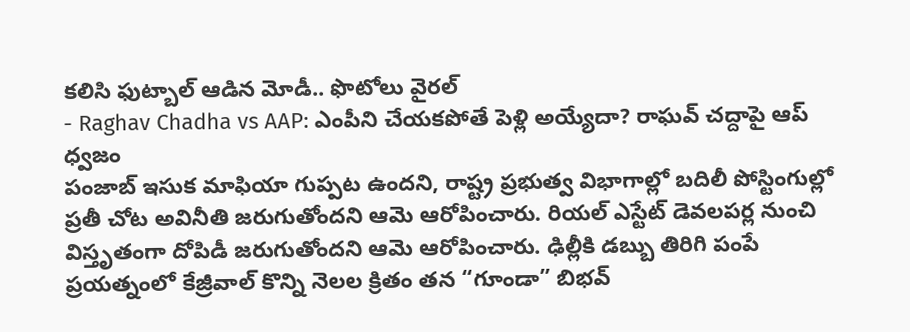కలిసి ఫుట్బాల్ ఆడిన మోడీ.. ఫొటోలు వైరల్
- Raghav Chadha vs AAP: ఎంపీని చేయకపోతే పెళ్లి అయ్యేదా? రాఘవ్ చద్దాపై ఆప్ ధ్వజం
పంజాబ్ ఇసుక మాఫియా గుప్పట ఉందని, రాష్ట్ర ప్రభుత్వ విభాగాల్లో బదిలీ పోస్టింగుల్లో ప్రతీ చోట అవినీతి జరుగుతోందని ఆమె ఆరోపించారు. రియల్ ఎస్టేట్ డెవలపర్ల నుంచి విస్తృతంగా దోపిడీ జరుగుతోందని ఆమె ఆరోపించారు. ఢిల్లీకి డబ్బు తిరిగి పంపే ప్రయత్నంలో కేజ్రీవాల్ కొన్ని నెలల క్రితం తన “గూండా” బిభవ్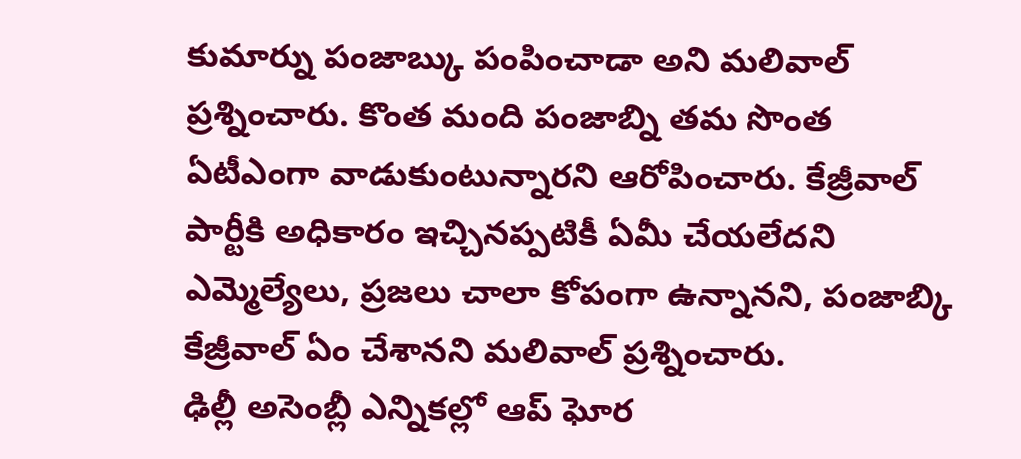కుమార్ను పంజాబ్కు పంపించాడా అని మలివాల్ ప్రశ్నించారు. కొంత మంది పంజాబ్ని తమ సొంత ఏటీఎంగా వాడుకుంటున్నారని ఆరోపించారు. కేజ్రీవాల్ పార్టీకి అధికారం ఇచ్చినప్పటికీ ఏమీ చేయలేదని ఎమ్మెల్యేలు, ప్రజలు చాలా కోపంగా ఉన్నానని, పంజాబ్కి కేజ్రీవాల్ ఏం చేశానని మలివాల్ ప్రశ్నించారు.
ఢిల్లీ అసెంబ్లీ ఎన్నికల్లో ఆప్ ఘోర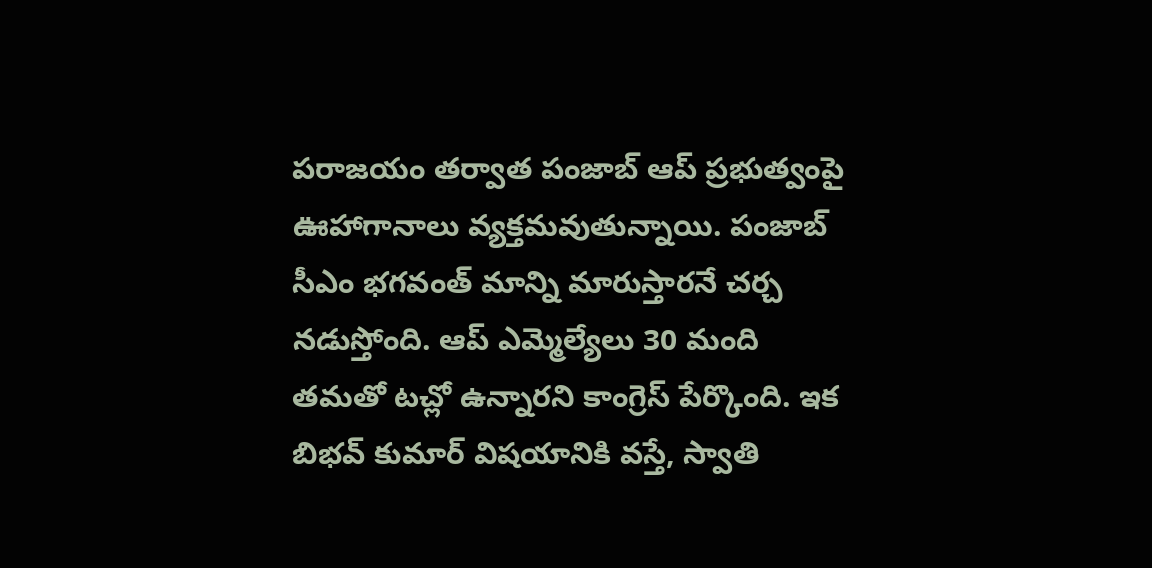పరాజయం తర్వాత పంజాబ్ ఆప్ ప్రభుత్వంపై ఊహాగానాలు వ్యక్తమవుతున్నాయి. పంజాబ్ సీఎం భగవంత్ మాన్ని మారుస్తారనే చర్చ నడుస్తోంది. ఆప్ ఎమ్మెల్యేలు 30 మంది తమతో టచ్లో ఉన్నారని కాంగ్రెస్ పేర్కొంది. ఇక బిభవ్ కుమార్ విషయానికి వస్తే, స్వాతి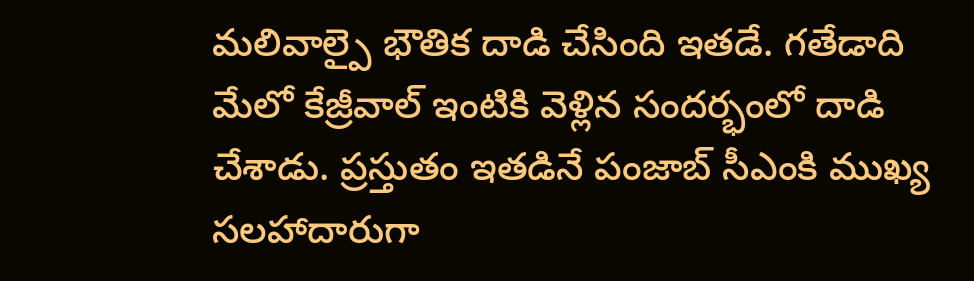మలివాల్పై భౌతిక దాడి చేసింది ఇతడే. గతేడాది మేలో కేజ్రీవాల్ ఇంటికి వెళ్లిన సందర్భంలో దాడి చేశాడు. ప్రస్తుతం ఇతడినే పంజాబ్ సీఎంకి ముఖ్య సలహాదారుగా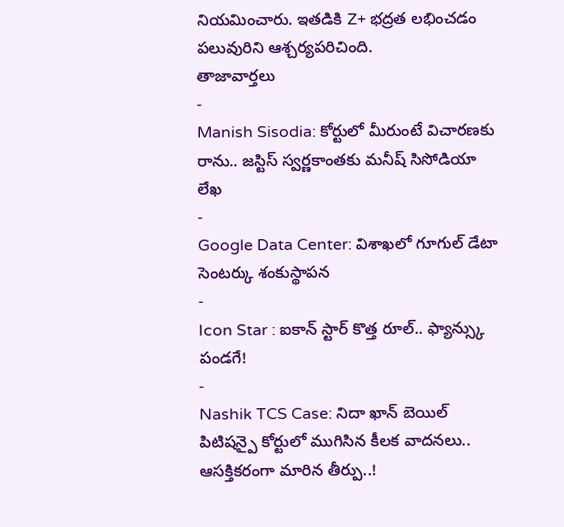నియమించారు. ఇతడికి Z+ భద్రత లభించడం పలువురిని ఆశ్చర్యపరిచింది.
తాజావార్తలు
-
Manish Sisodia: కోర్టులో మీరుంటే విచారణకు రాను.. జస్టిస్ స్వర్ణకాంతకు మనీష్ సిసోడియా లేఖ
-
Google Data Center: విశాఖలో గూగుల్ డేటా సెంటర్కు శంకుస్థాపన
-
Icon Star : ఐకాన్ స్టార్ కొత్త రూల్.. ఫ్యాన్స్కు పండగే!
-
Nashik TCS Case: నిదా ఖాన్ బెయిల్ పిటిషన్పై కోర్టులో ముగిసిన కీలక వాదనలు.. ఆసక్తికరంగా మారిన తీర్పు..!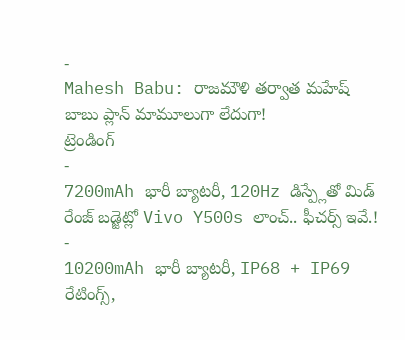-
Mahesh Babu: రాజమౌళి తర్వాత మహేష్ బాబు ప్లాన్ మామూలుగా లేదుగా!
ట్రెండింగ్
-
7200mAh భారీ బ్యాటరీ, 120Hz డిస్ప్లేతో మిడ్ రేంజ్ బడ్జెట్లో Vivo Y500s లాంచ్.. ఫీచర్స్ ఇవే.!
-
10200mAh భారీ బ్యాటరీ, IP68 + IP69 రేటింగ్స్,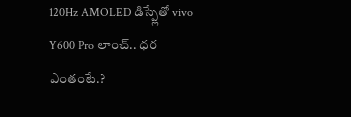120Hz AMOLED డిస్ప్లేతో vivo Y600 Pro లాంచ్.. ధర ఎంతంటే.?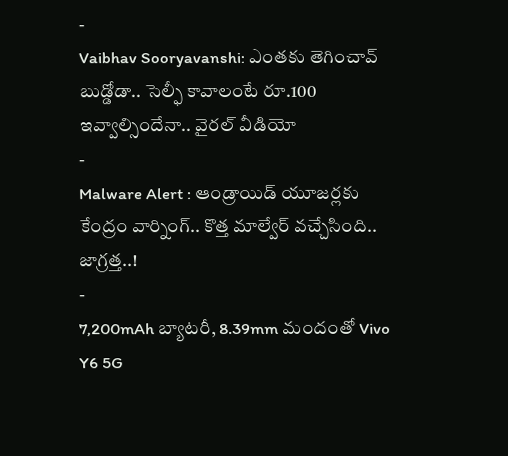-
Vaibhav Sooryavanshi: ఎంతకు తెగించావ్ బుడ్డోడా.. సెల్ఫీ కావాలంటే రూ.100 ఇవ్వాల్సిందేనా.. వైరల్ వీడియో
-
Malware Alert : ఆండ్రాయిడ్ యూజర్లకు కేంద్రం వార్నింగ్.. కొత్త మాల్వేర్ వచ్చేసింది.. జాగ్రత్త..!
-
7,200mAh బ్యాటరీ, 8.39mm మందంతో Vivo Y6 5G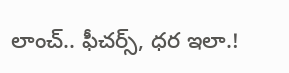లాంచ్.. ఫీచర్స్, ధర ఇలా.!